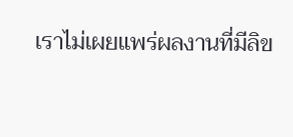เราไม่เผยแพร่ผลงานที่มีลิข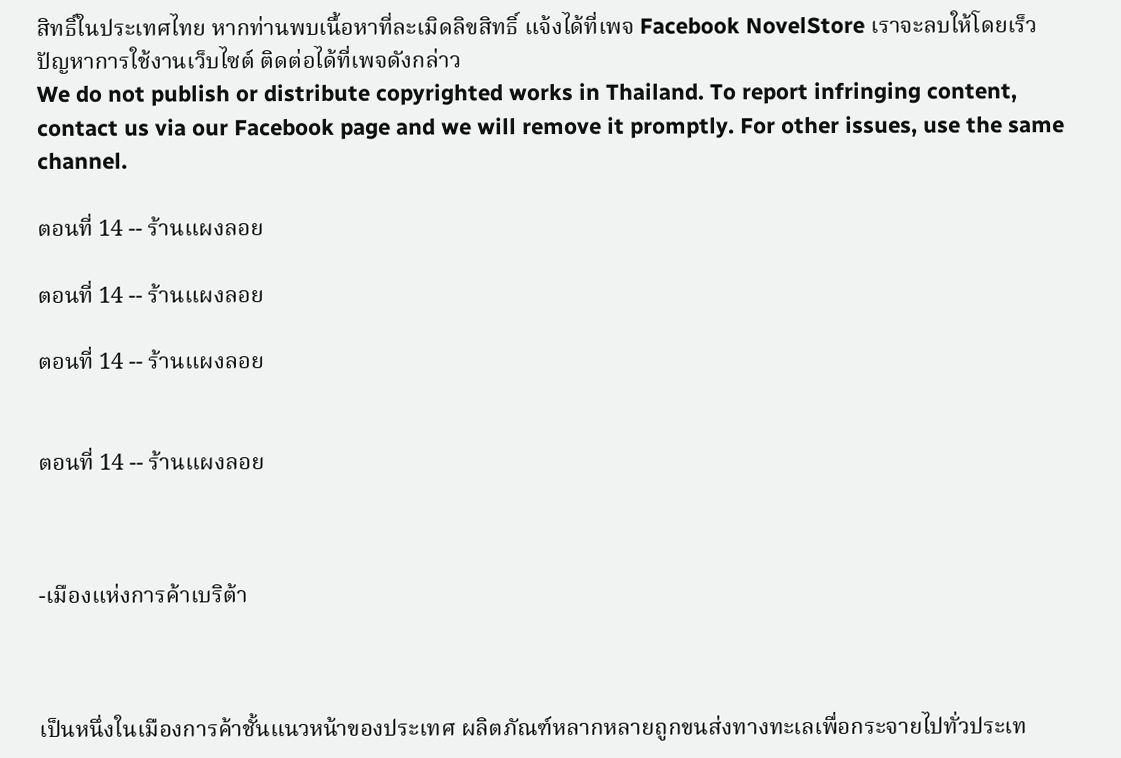สิทธิ์ในประเทศไทย หากท่านพบเนื้อหาที่ละเมิดลิขสิทธิ์ แจ้งได้ที่เพจ Facebook NovelStore เราจะลบให้โดยเร็ว
ปัญหาการใช้งานเว็บไซต์ ติดต่อได้ที่เพจดังกล่าว
We do not publish or distribute copyrighted works in Thailand. To report infringing content, contact us via our Facebook page and we will remove it promptly. For other issues, use the same channel.

ตอนที่ 14 -- ร้านแผงลอย

ตอนที่ 14 -- ร้านแผงลอย

ตอนที่ 14 -- ร้านแผงลอย


ตอนที่ 14 -- ร้านแผงลอย



-เมืองแห่งการค้าเบริต้า



เป็นหนึ่งในเมืองการค้าชั้นแนวหน้าของประเทศ ผลิตภัณฑ์หลากหลายถูกขนส่งทางทะเลเพื่อกระจายไปทั่วประเท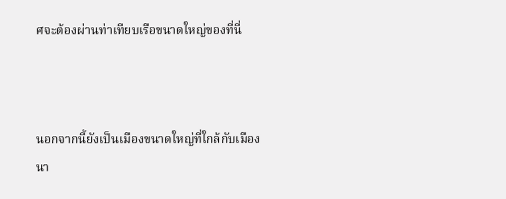ศจะต้องผ่านท่าเทียบเรือขนาดใหญ่ของที่นี่



นอกจากนี้ยังเป็นเมืองขนาดใหญ่ที่ใกล้กับเมืองนา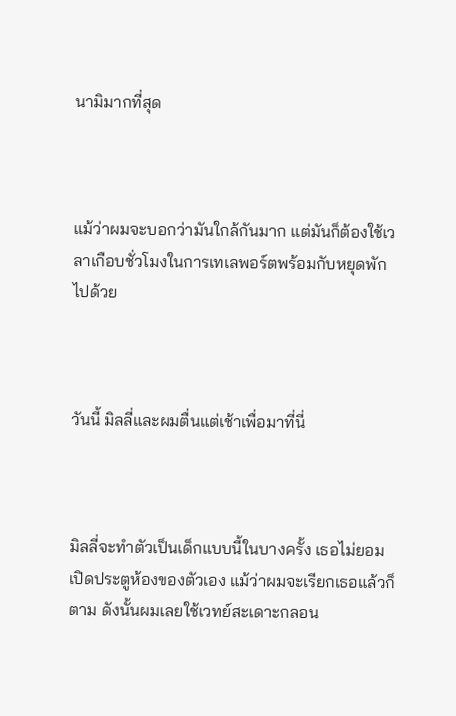นามิมากที่สุด



แม้ว่าผมจะบอกว่ามันใกล้กันมาก แต่มันก็ต้องใช้เวลาเกือบชั่วโมงในการเทเลพอร์ตพร้อมกับหยุดพักไปด้วย



วันนี้ มิลลี่และผมตื่นแต่เช้าเพื่อมาที่นี่



มิลลี่จะทำตัวเป็นเด็กแบบนี้ในบางครั้ง เธอไม่ยอมเปิดประตูห้องของตัวเอง แม้ว่าผมจะเรียกเธอแล้วก็ตาม ดังนั้นผมเลยใช้เวทย์สะเดาะกลอน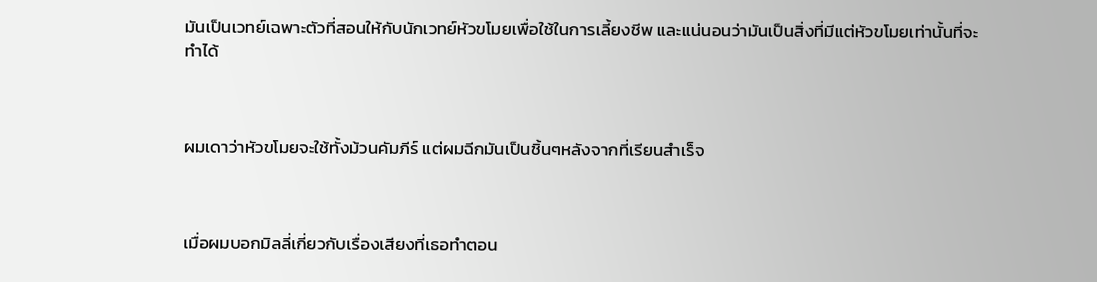มันเป็นเวทย์เฉพาะตัวที่สอนให้กับนักเวทย์หัวขโมยเพื่อใช้ในการเลี้ยงชีพ และแน่นอนว่ามันเป็นสิ่งที่มีแต่หัวขโมยเท่านั้นที่จะทำได้



ผมเดาว่าหัวขโมยจะใช้ทั้งม้วนคัมภีร์ แต่ผมฉีกมันเป็นชิ้นๆหลังจากที่เรียนสำเร็จ



เมื่อผมบอกมิลลี่เกี่ยวกับเรื่องเสียงที่เธอทำตอน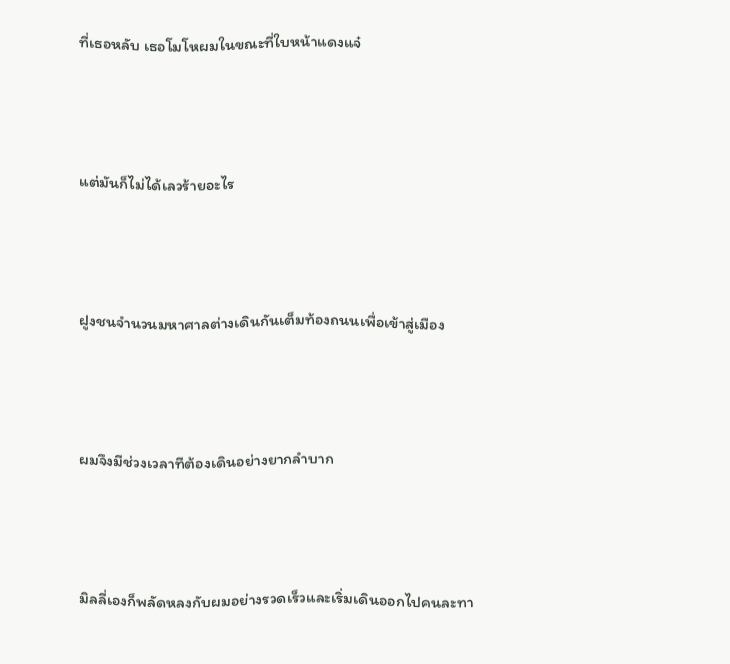ที่เธอหลับ เธอโมโหผมในขณะที่ใบหน้าแดงแจ๋



แต่มันก็ไม่ได้เลวร้ายอะไร



ฝูงชนจำนวนมหาศาลต่างเดินกันเต็มท้องถนนเพื่อเข้าสู่เมือง



ผมจึงมีช่วงเวลาทีต้องเดินอย่างยากลำบาก



มิลลี่เองก็พลัดหลงกับผมอย่างรวดเร็วและเริ่มเดินออกไปคนละทา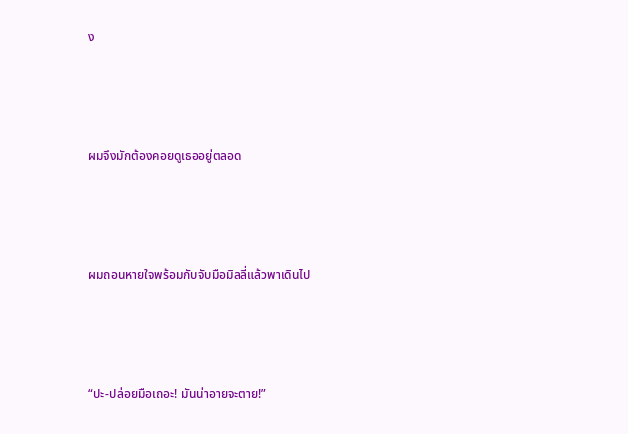ง



ผมจึงมักต้องคอยดูเธออยู่ตลอด



ผมถอนหายใจพร้อมกับจับมือมิลลี่แล้วพาเดินไป



“ปะ-ปล่อยมือเถอะ! มันน่าอายจะตาย!”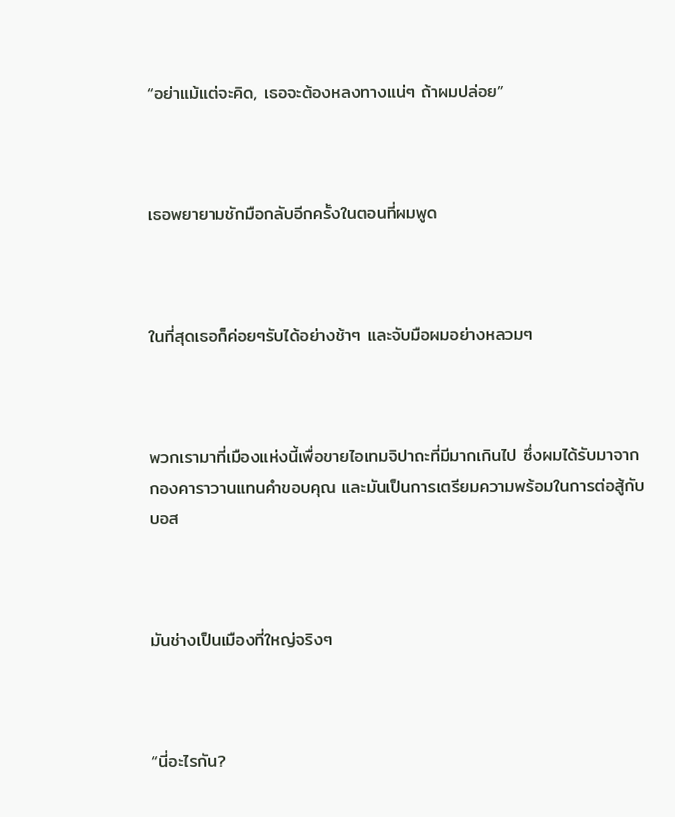“อย่าแม้แต่จะคิด, เธอจะต้องหลงทางแน่ๆ ถ้าผมปล่อย”



เธอพยายามชักมือกลับอีกครั้งในตอนที่ผมพูด



ในที่สุดเธอก็ค่อยๆรับได้อย่างช้าๆ และจับมือผมอย่างหลวมๆ



พวกเรามาที่เมืองแห่งนี้เพื่อขายไอเทมจิปาถะที่มีมากเกินไป ซึ่งผมได้รับมาจากกองคาราวานแทนคำขอบคุณ และมันเป็นการเตรียมความพร้อมในการต่อสู้กับบอส



มันช่างเป็นเมืองที่ใหญ่จริงๆ



“นี่อะไรกัน?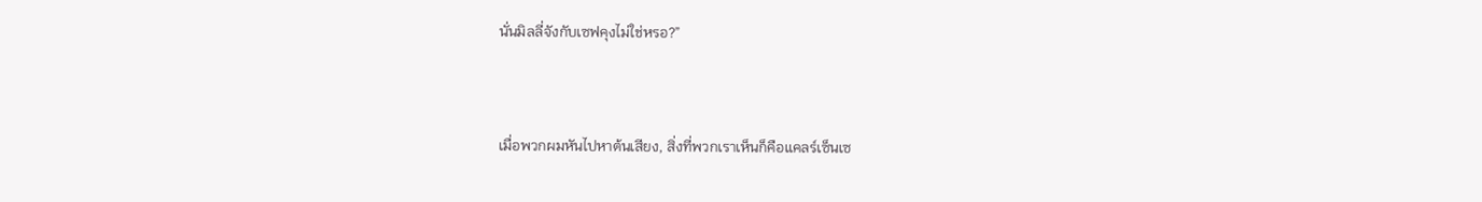นั่นมิลลี่จังกับเซฟคุงไม่ใช่หรอ?”



เมื่อพวกผมหันไปหาต้นเสียง, สิ่งที่พวกเราเห็นก็คือแคลร์เซ็นเซ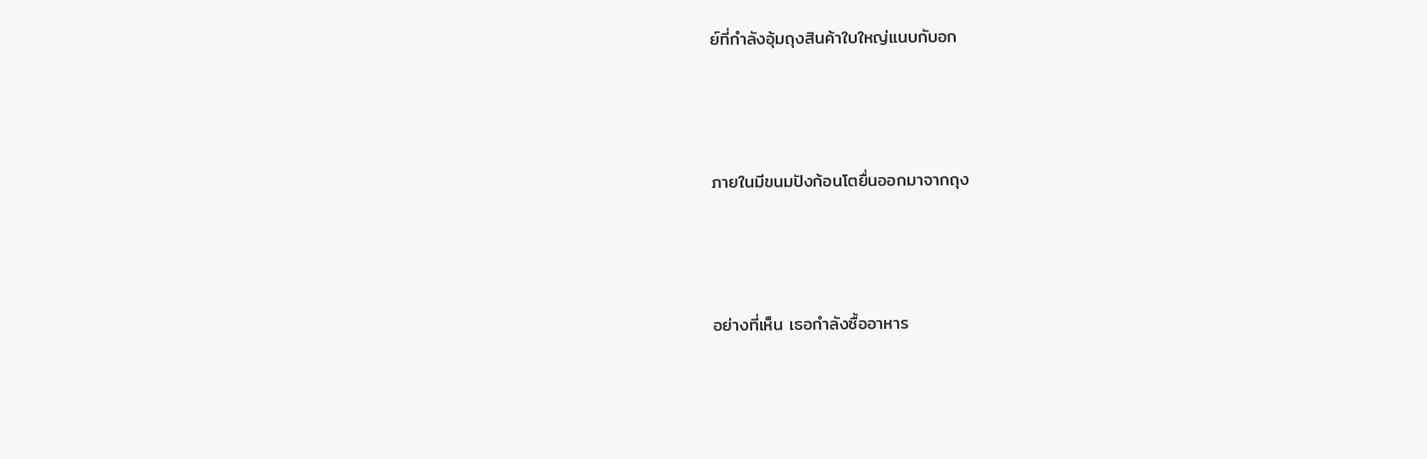ย์ที่กำลังอุ้มถุงสินค้าใบใหญ่แนบกับอก



ภายในมีขนมปังก้อนโตยื่นออกมาจากถุง



อย่างที่เห็น เธอกำลังซื้ออาหาร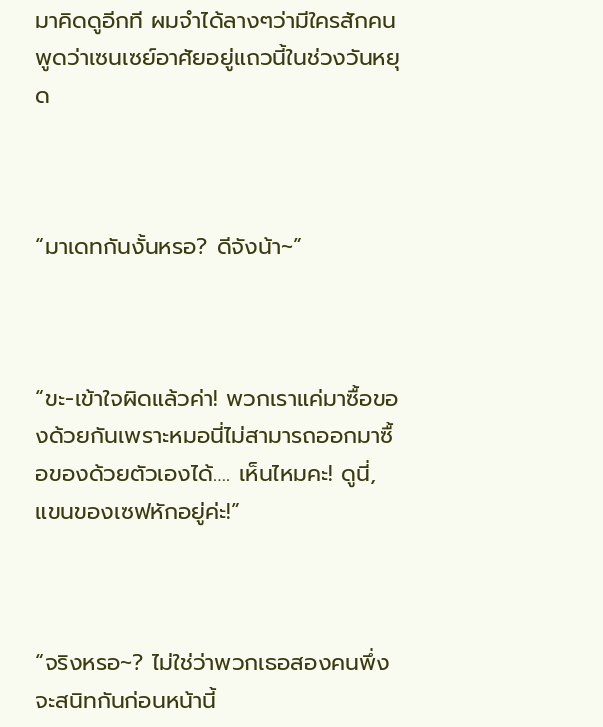มาคิดดูอีกที ผมจำได้ลางๆว่ามีใครสักคนพูดว่าเซนเซย์อาศัยอยู่แถวนี้ในช่วงวันหยุด



“มาเดทกันงั้นหรอ? ดีจังน้า~”



“ขะ-เข้าใจผิดแล้วค่า! พวกเราแค่มาซื้อของด้วยกันเพราะหมอนี่ไม่สามารถออกมาซื้อของด้วยตัวเองได้…. เห็นไหมคะ! ดูนี่, แขนของเซฟหักอยู่ค่ะ!”



“จริงหรอ~? ไม่ใช่ว่าพวกเธอสองคนพึ่งจะสนิทกันก่อนหน้านี้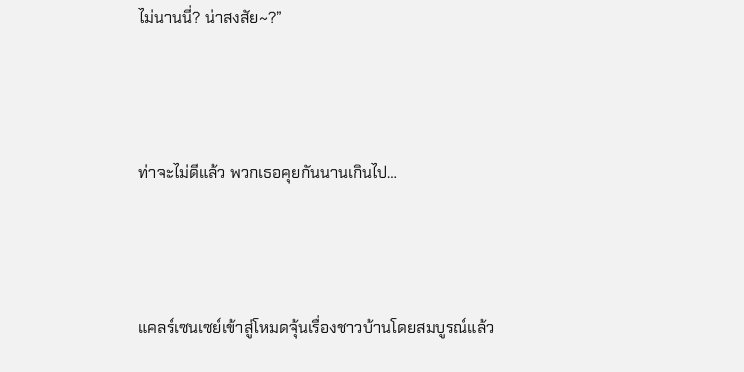ไม่นานนี่? น่าสงสัย~?”



ท่าจะไม่ดีแล้ว พวกเธอคุยกันนานเกินไป…



แคลร์เซนเซย์เข้าสู่โหมดจุ้นเรื่องชาวบ้านโดยสมบูรณ์แล้ว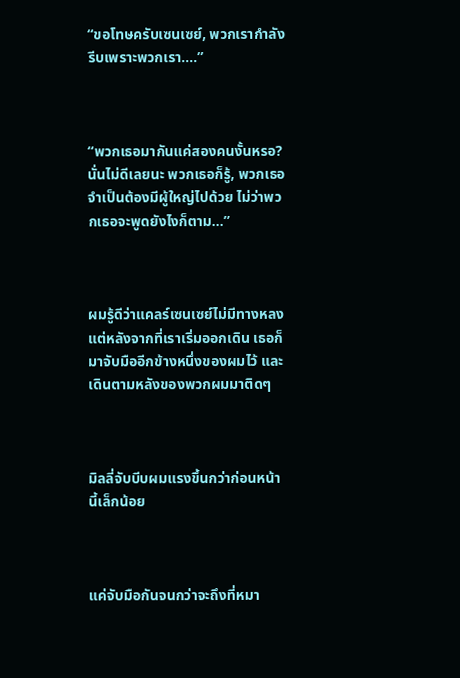“ขอโทษครับเซนเซย์, พวกเรากำลังรีบเพราะพวกเรา….”



“พวกเธอมากันแค่สองคนงั้นหรอ? นั่นไม่ดีเลยนะ พวกเธอก็รู้, พวกเธอจำเป็นต้องมีผู้ใหญ่ไปด้วย ไม่ว่าพวกเธอจะพูดยังไงก็ตาม…”



ผมรู้ดีว่าแคลร์เซนเซย์ไม่มีทางหลง แต่หลังจากที่เราเริ่มออกเดิน เธอก็มาจับมืออีกข้างหนึ่งของผมไว้ และเดินตามหลังของพวกผมมาติดๆ



มิลลี่จับบีบผมแรงขึ้นกว่าก่อนหน้านี้เล็กน้อย



แค่จับมือกันจนกว่าจะถึงที่หมา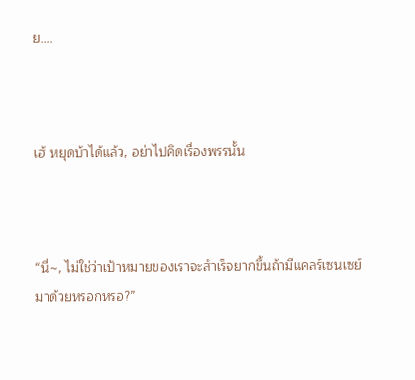ย….



เฮ้ หยุดบ้าได้แล้ว, อย่าไปคิดเรื่องพรรนั้น



“นี่~, ไม่ใช่ว่าเป้าหมายของเราจะสำเร็จยากขึ้นถ้ามีแคลร์เซนเซย์มาด้วยหรอกหรอ?”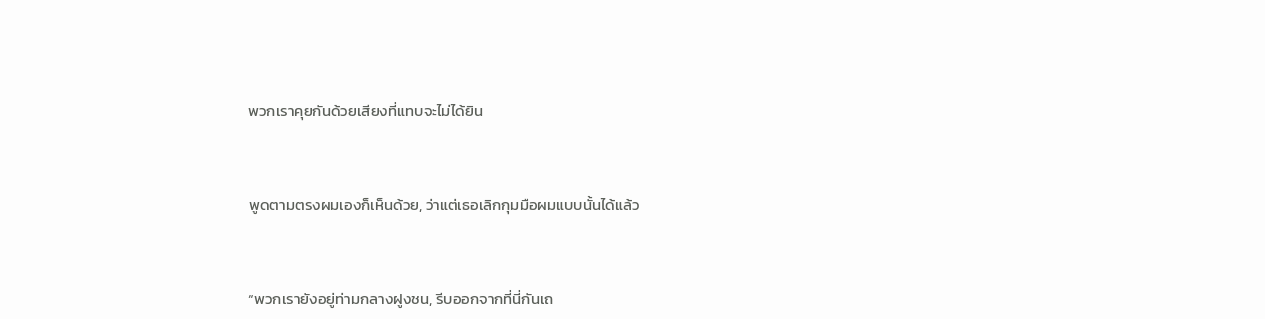พวกเราคุยกันด้วยเสียงที่แทบจะไม่ได้ยิน



พูดตามตรงผมเองก็เห็นด้วย, ว่าแต่เธอเลิกกุมมือผมแบบนั้นได้แล้ว



“พวกเรายังอยู่ท่ามกลางฝูงชน, รีบออกจากที่นี่กันเถ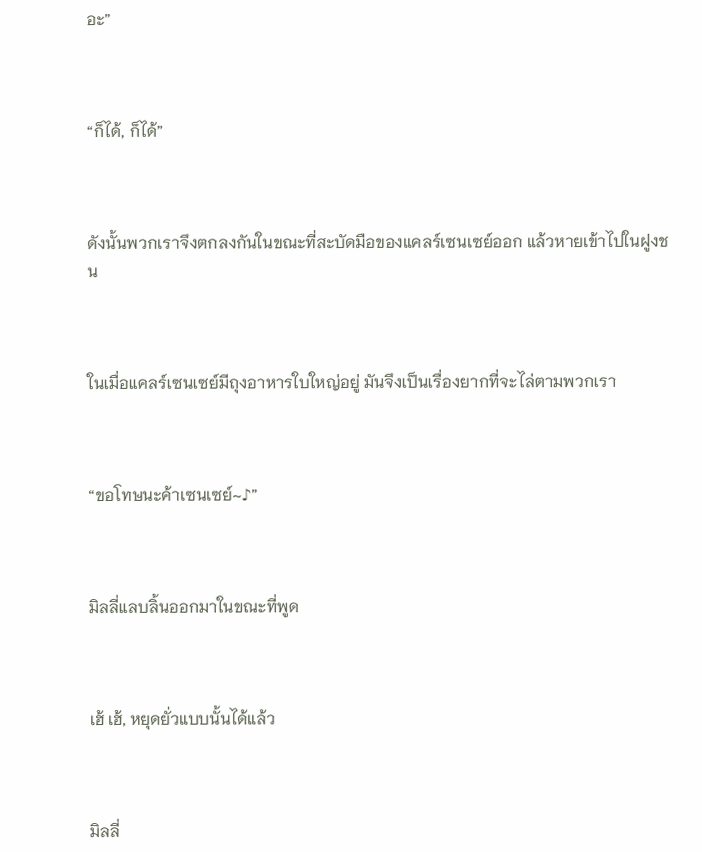อะ”



“ก็ได้, ก็ได้”



ดังนั้นพวกเราจึงตกลงกันในขณะที่สะบัดมือของแคลร์เซนเซย์ออก แล้วหายเข้าไปในฝูงชน



ในเมื่อแคลร์เซนเซย์มีถุงอาหารใบใหญ่อยู่ มันจึงเป็นเรื่องยากที่จะไล่ตามพวกเรา



“ขอโทษนะค้าเซนเซย์~♪”



มิลลี่แลบลิ้นออกมาในขณะที่พูด



เฮ้ เฮ้, หยุดยั่วแบบนั้นได้แล้ว



มิลลี่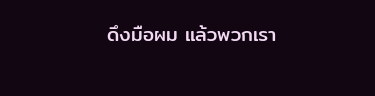ดึงมือผม แล้วพวกเรา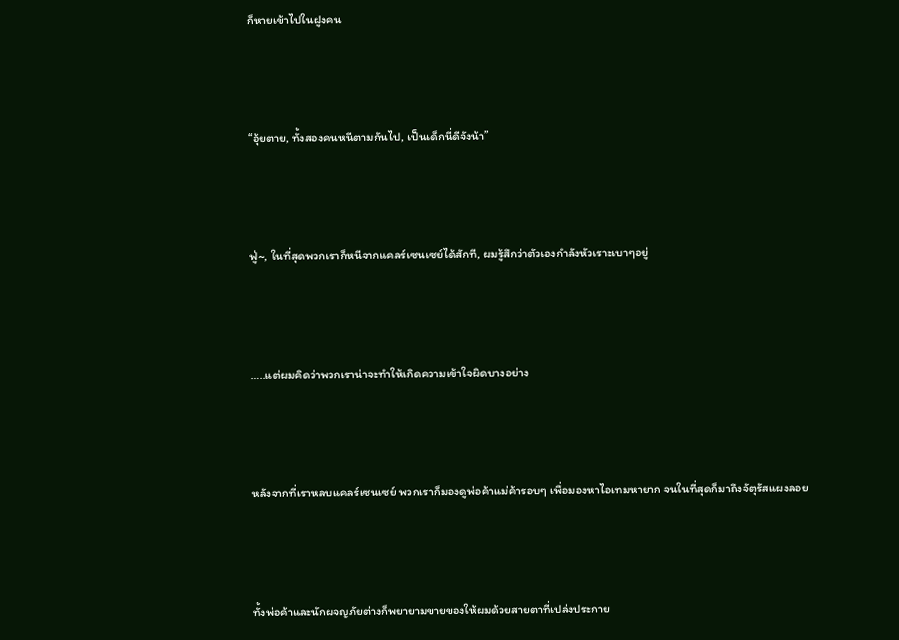ก็หายเข้าไปในฝูงคน



“อุ้ยตาย, ทั้งสองคนหนีตามกันไป, เป็นเด็กนี่ดีจังน้า”



ฟู่~, ในที่สุดพวกเราก็หนีจากแคลร์เซนเซย์ได้สักที, ผมรู้สึกว่าตัวเองกำลังหัวเราะเบาๆอยู่



…..แต่ผมคิดว่าพวกเราน่าจะทำให้เกิดความเข้าใจผิดบางอย่าง



หลังจากที่เราหลบแคลร์เซนเซย์ พวกเราก็มองดูพ่อค้าแม่ค้ารอบๆ เพื่อมองหาไอเทมหายาก จนในที่สุดก็มาถึงจัตุรัสแผงลอย



ทั้งพ่อค้าและนักผจญภัยต่างก็พยายามขายของให้ผมด้วยสายตาที่เปล่งประกาย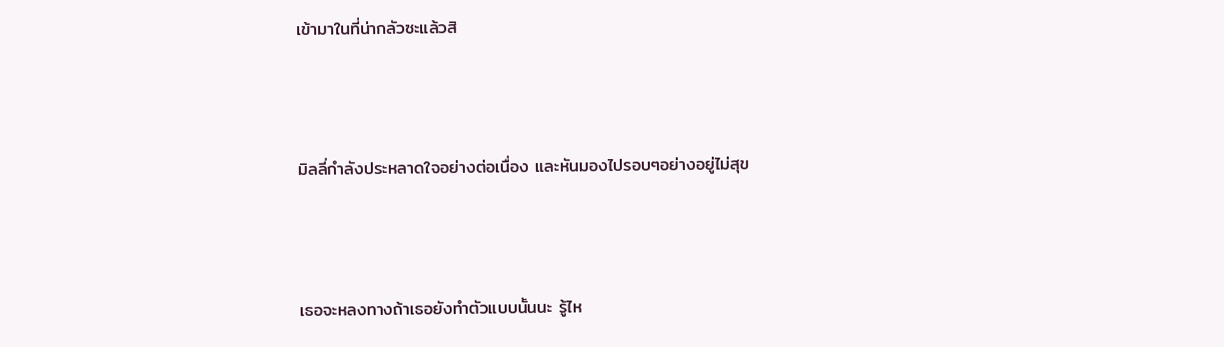เข้ามาในที่น่ากลัวซะแล้วสิ



มิลลี่กำลังประหลาดใจอย่างต่อเนื่อง และหันมองไปรอบๆอย่างอยู่ไม่สุข



เธอจะหลงทางถ้าเธอยังทำตัวแบบนั้นนะ รู้ไห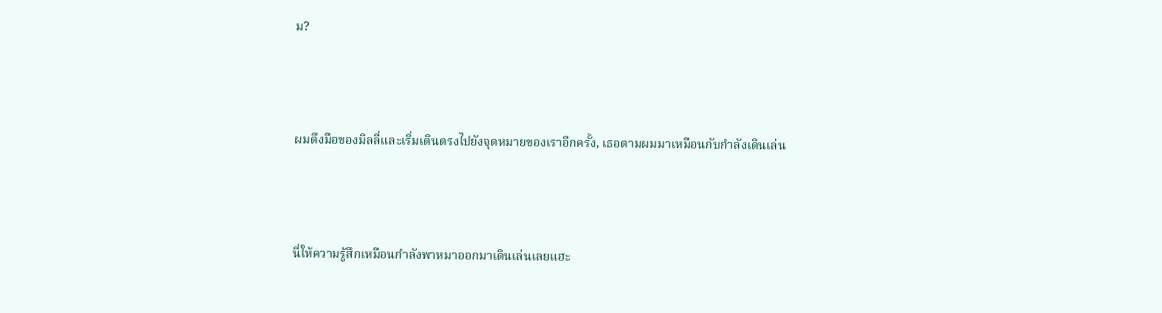ม?



ผมดึงมือของมิลลี่และเริ่มเดินตรงไปยังจุดหมายของเราอีกครั้ง, เธอตามผมมาเหมือนกับกำลังเดินเล่น



นี่ให้ความรู้สึกเหมือนกำลังพาหมาออกมาเดินเล่นเลยแฮะ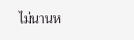ไม่นานห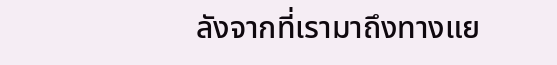ลังจากที่เรามาถึงทางแย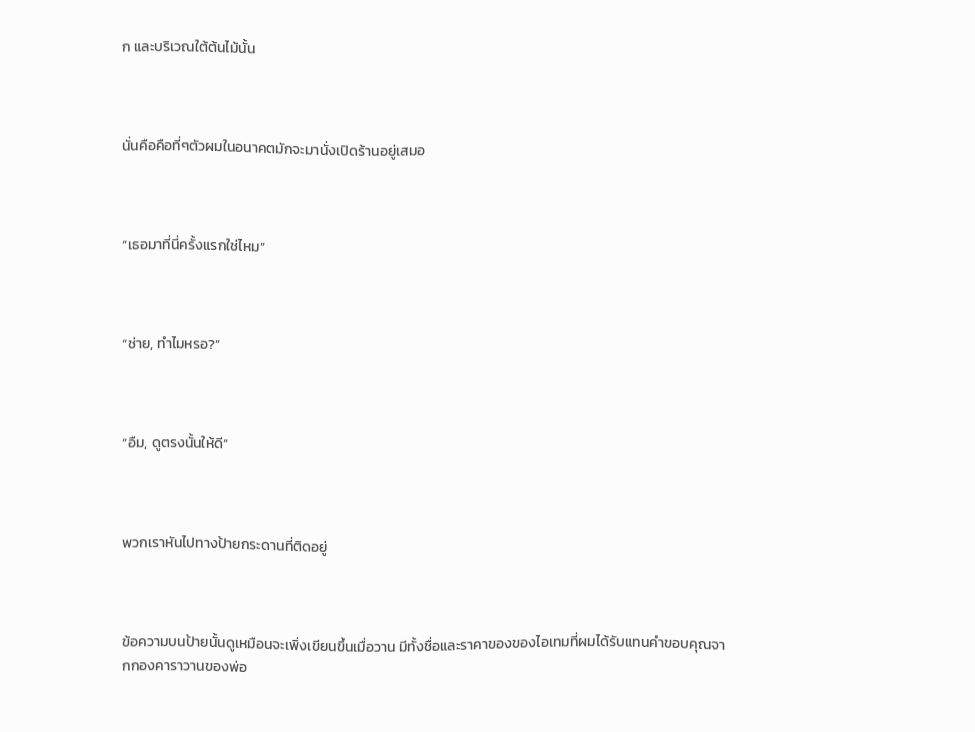ก และบริเวณใต้ต้นไม้นั้น



นั่นคือคือที่ๆตัวผมในอนาคตมักจะมานั่งเปิดร้านอยู่เสมอ



“เธอมาที่นี่ครั้งแรกใช่ไหม”



“ช่าย, ทำไมหรอ?”



“อืม, ดูตรงนั้นให้ดี”



พวกเราหันไปทางป้ายกระดานที่ติดอยู่



ข้อความบนป้ายนั้นดูเหมือนจะเพิ่งเขียนขึ้นเมื่อวาน มีทั้งชื่อและราคาของของไอเทมที่ผมได้รับแทนคำขอบคุณจากกองคาราวานของพ่อ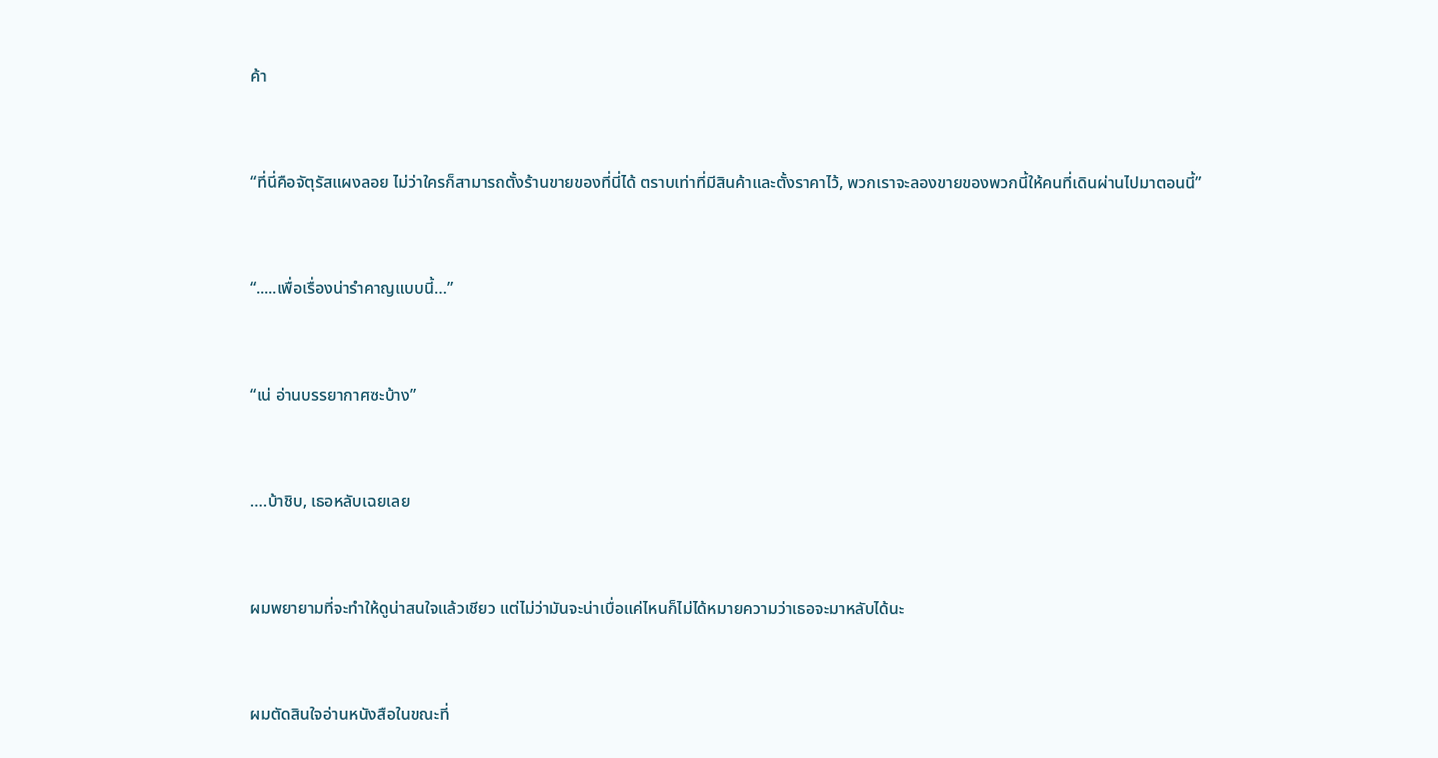ค้า



“ที่นี่คือจัตุรัสแผงลอย ไม่ว่าใครก็สามารถตั้งร้านขายของที่นี่ได้ ตราบเท่าที่มีสินค้าและตั้งราคาไว้, พวกเราจะลองขายของพวกนี้ให้คนที่เดินผ่านไปมาตอนนี้”



“.....เพื่อเรื่องน่ารำคาญแบบนี้…”



“เน่ อ่านบรรยากาศซะบ้าง”



….บ้าชิบ, เธอหลับเฉยเลย



ผมพยายามที่จะทำให้ดูน่าสนใจแล้วเชียว แต่ไม่ว่ามันจะน่าเบื่อแค่ไหนก็ไม่ได้หมายความว่าเธอจะมาหลับได้นะ



ผมตัดสินใจอ่านหนังสือในขณะที่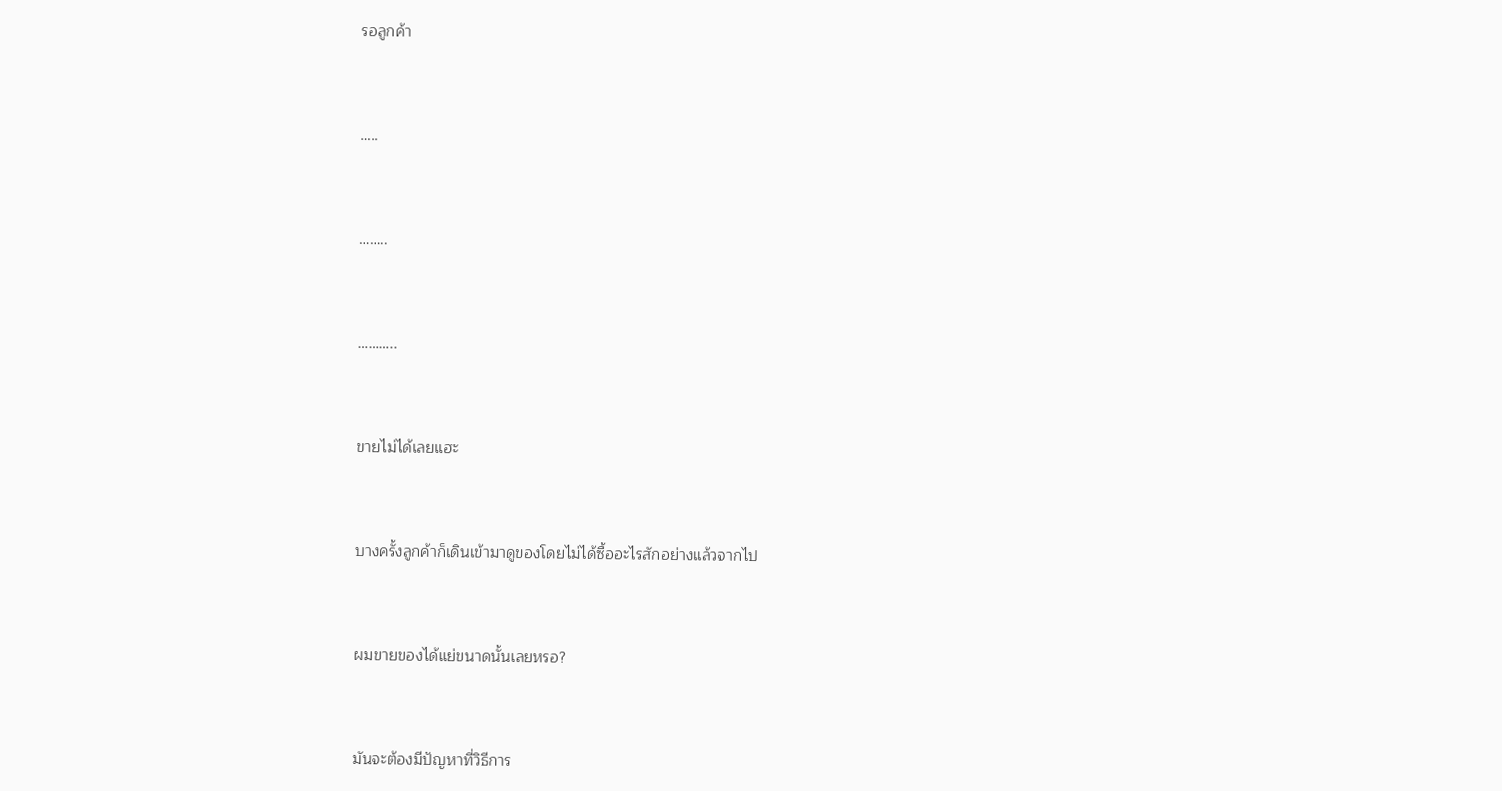รอลูกค้า



…..



……..



………..



ขายไม่ได้เลยแฮะ



บางครั้งลูกค้าก็เดินเข้ามาดูของโดยไม่ได้ซื้ออะไรสักอย่างแล้วจากไป



ผมขายของได้แย่ขนาดนั้นเลยหรอ?



มันจะต้องมีปัญหาที่วิธีการ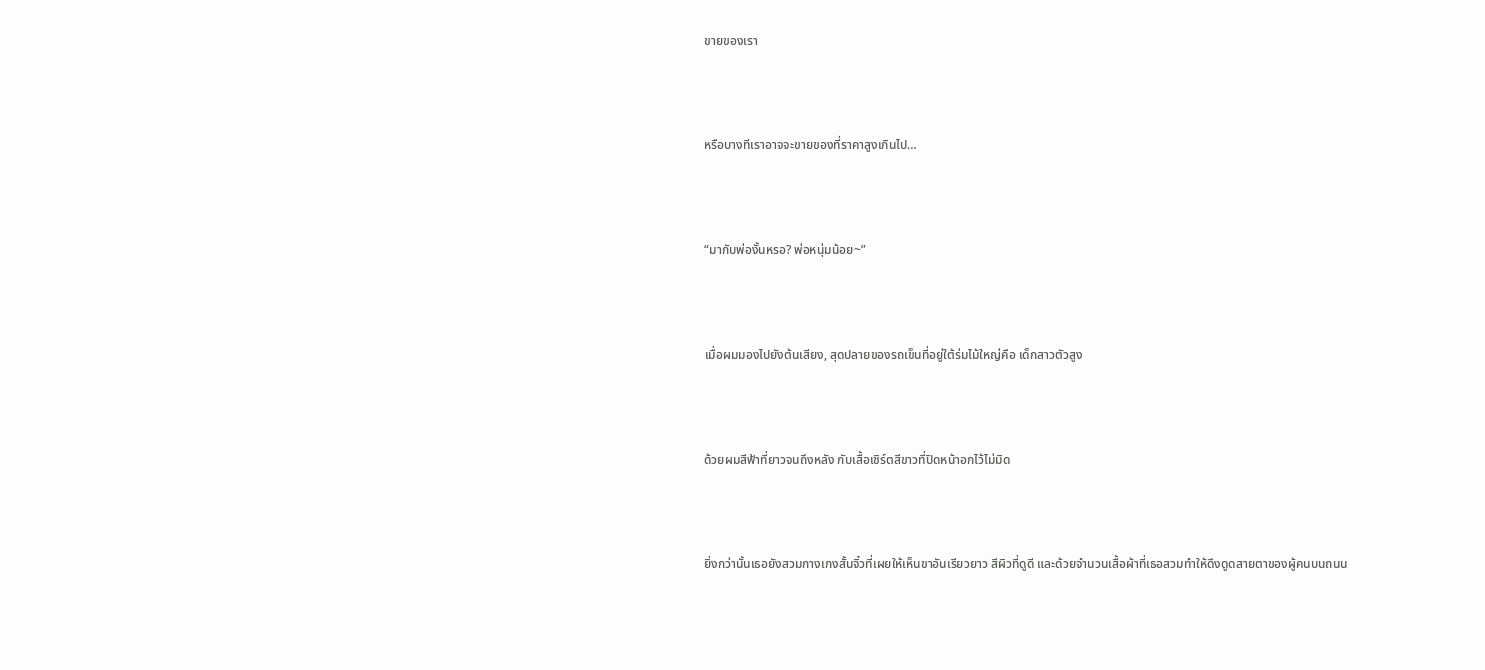ขายของเรา



หรือบางทีเราอาจจะขายของที่ราคาสูงเกินไป…



“มากับพ่องั้นหรอ? พ่อหนุ่มน้อย~”



เมื่อผมมองไปยังต้นเสียง, สุดปลายของรถเข็นที่อยู่ใต้ร่มไม้ใหญ่คือ เด็กสาวตัวสูง



ด้วยผมสีฟ้าที่ยาวจนถึงหลัง กับเสื้อเชิร์ตสีขาวที่ปิดหน้าอกไว้ไม่มิด



ยิ่งกว่านั้นเธอยังสวมกางเกงสั้นจิ๋วที่เผยให้เห็นขาอันเรียวยาว สีผิวที่ดูดี และด้วยจำนวนเสื้อผ้าที่เธอสวมทำให้ดึงดูดสายตาของผู้คนบนถนน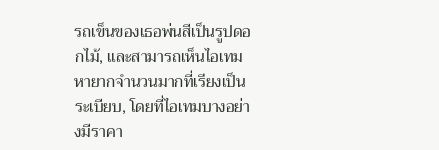รถเข็นของเธอพ่นสีเป็นรูปดอกไม้, และสามารถเห็นไอเทมหายากจำนวนมากที่เรียงเป็นระเบียบ, โดยที่ไอเทมบางอย่างมีราคา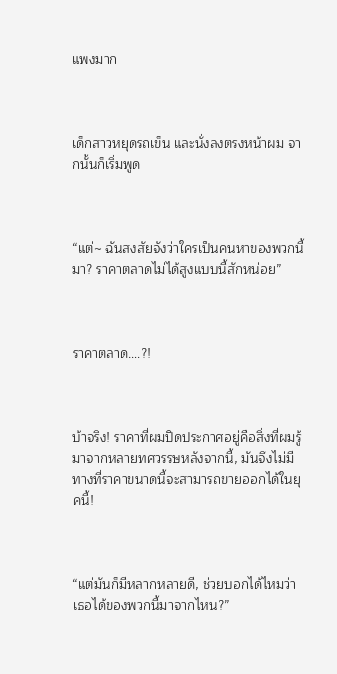แพงมาก



เด็กสาวหยุดรถเข็น และนั่งลงตรงหน้าผม จากนั้นก็เริ่มพูด



“แต่~ ฉันสงสัยจังว่าใครเป็นคนหาของพวกนี้มา? ราคาตลาดไม่ได้สูงแบบนี้สักหน่อย”



ราคาตลาด….?!



บ้าจริง! ราคาที่ผมปิดประกาศอยู่คือสิ่งที่ผมรู้มาจากหลายทศวรรษหลังจากนี้, มันจึงไม่มีทางที่ราคาขนาดนี้จะสามารถขายออกได้ในยุคนี้!



“แต่มันก็มีหลากหลายดี, ช่วยบอกได้ไหมว่าเธอได้ของพวกนี้มาจากไหน?”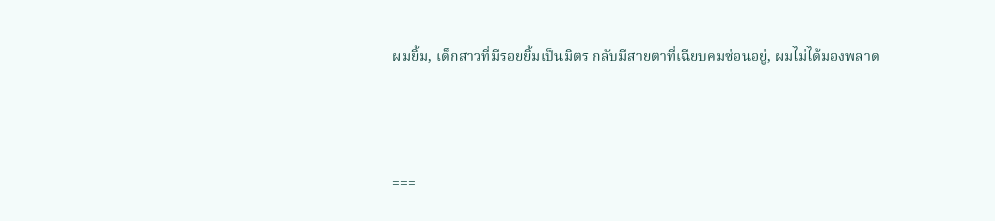ผมยิ้ม, เด็กสาวที่มีรอยยิ้มเป็นมิตร กลับมีสายตาที่เฉียบคมซ่อนอยู่, ผมไม่ได้มองพลาด



===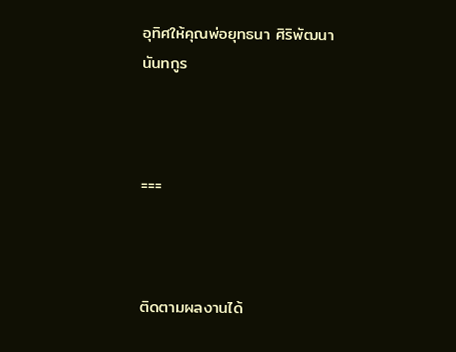อุทิศให้คุณพ่อยุทธนา ศิริพัฒนานันทกูร



===



ติดตามผลงานได้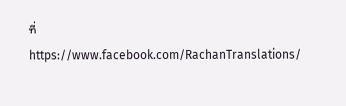ที่ https://www.facebook.com/RachanTranslations/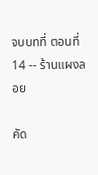จบบทที่ ตอนที่ 14 -- ร้านแผงลอย

คัด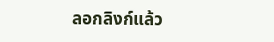ลอกลิงก์แล้ว